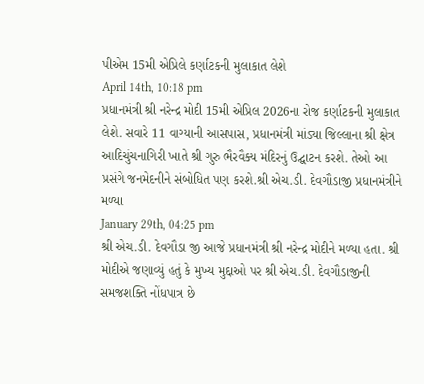પીએમ 15મી એપ્રિલે કર્ણાટકની મુલાકાત લેશે
April 14th, 10:18 pm
પ્રધાનમંત્રી શ્રી નરેન્દ્ર મોદી 15મી એપ્રિલ 2026ના રોજ કર્ણાટકની મુલાકાત લેશે. સવારે 11 વાગ્યાની આસપાસ, પ્રધાનમંત્રી માંડ્યા જિલ્લાના શ્રી ક્ષેત્ર આદિચુંચનાગિરી ખાતે શ્રી ગુરુ ભૈરવૈક્ય મંદિરનું ઉદ્ઘાટન કરશે. તેઓ આ પ્રસંગે જનમેદનીને સંબોધિત પણ કરશે.શ્રી એચ.ડી. દેવગૌડાજી પ્રધાનમંત્રીને મળ્યા
January 29th, 04:25 pm
શ્રી એચ.ડી. દેવગૌડા જી આજે પ્રધાનમંત્રી શ્રી નરેન્દ્ર મોદીને મળ્યા હતા. શ્રી મોદીએ જણાવ્યું હતું કે મુખ્ય મુદ્દાઓ પર શ્રી એચ.ડી. દેવગૌડાજીની સમજશક્તિ નોંધપાત્ર છે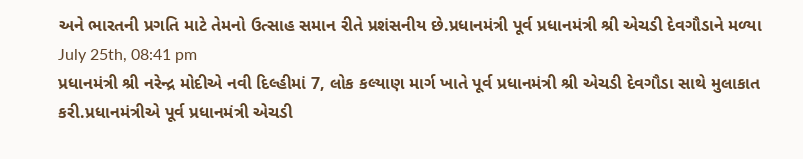અને ભારતની પ્રગતિ માટે તેમનો ઉત્સાહ સમાન રીતે પ્રશંસનીય છે.પ્રધાનમંત્રી પૂર્વ પ્રધાનમંત્રી શ્રી એચડી દેવગૌડાને મળ્યા
July 25th, 08:41 pm
પ્રધાનમંત્રી શ્રી નરેન્દ્ર મોદીએ નવી દિલ્હીમાં 7, લોક કલ્યાણ માર્ગ ખાતે પૂર્વ પ્રધાનમંત્રી શ્રી એચડી દેવગૌડા સાથે મુલાકાત કરી.પ્રધાનમંત્રીએ પૂર્વ પ્રધાનમંત્રી એચડી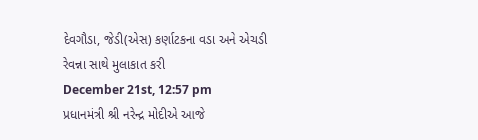દેવગૌડા, જેડી(એસ) કર્ણાટકના વડા અને એચડી રેવન્ના સાથે મુલાકાત કરી
December 21st, 12:57 pm
પ્રધાનમંત્રી શ્રી નરેન્દ્ર મોદીએ આજે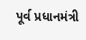પૂર્વ પ્રધાનમંત્રી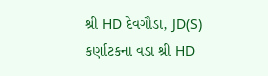શ્રી HD દેવગૌડા, JD(S) કર્ણાટકના વડા શ્રી HD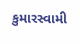કુમારસ્વામી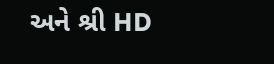અને શ્રી HD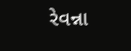રેવન્ના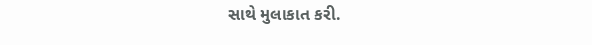સાથે મુલાકાત કરી.